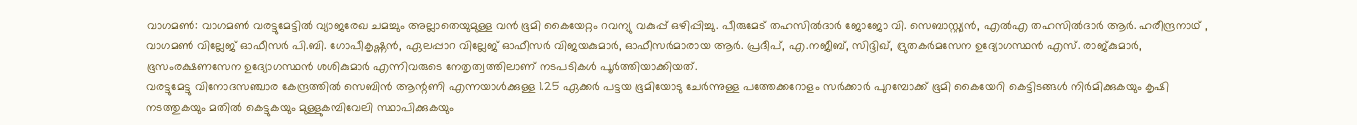വാഗമൺ: വാഗമൺ വരട്ടുമേട്ടിൽ വ്യാജരേഖ ചമച്ചും അല്ലാതെയുമുള്ള വൻ ഭൂമി കൈയേറ്റം റവന്യു വകുപ്പ് ഒഴിപ്പിച്ചു. പീരുമേട് തഹസിൽദാർ ജോജോ വി. സെബാസ്റ്റ്യൻ, എൽഎ തഹസിൽദാർ ആർ. ഹരീന്ദ്രനാഥ് , വാഗമൺ വില്ലേജ് ഓഫീസർ പി.ബി. ഗോപീകൃഷ്ണൻ, ഏലപ്പാറ വില്ലേജ് ഓഫീസർ വിജയകുമാർ, ഓഫീസർമാരായ ആർ. പ്രദീപ്, എ.നജീബ്, സിദ്ദിഖ്, ദ്രുതകർമസേന ഉദ്യോഗസ്ഥൻ എസ്. രാജ്കുമാർ, ഭൂസംരക്ഷണസേന ഉദ്യോഗസ്ഥൻ ശശികുമാർ എന്നിവരുടെ നേതൃത്വത്തിലാണ് നടപടികൾ പൂർത്തിയാക്കിയത്.
വരട്ടുമേട്ടു വിനോദസഞ്ചാര കേന്ദ്രത്തിൽ സെബിൻ ആന്റണി എന്നയാൾക്കുള്ള 1.25 ഏക്കർ പട്ടയ ഭൂമിയോടു ചേർന്നുള്ള പത്തേക്കറോളം സർക്കാർ പുറമ്പോക്ക് ഭൂമി കൈയേറി കെട്ടിടങ്ങൾ നിർമിക്കുകയും കൃഷി നടത്തുകയും മതിൽ കെട്ടുകയും മുള്ളുകമ്പിവേലി സ്ഥാപിക്കുകയും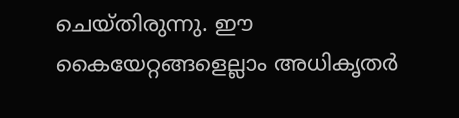ചെയ്തിരുന്നു. ഈ കൈയേറ്റങ്ങളെല്ലാം അധികൃതർ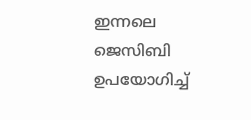ഇന്നലെ ജെസിബി ഉപയോഗിച്ച്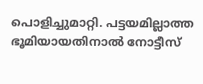പൊളിച്ചുമാറ്റി. പട്ടയമില്ലാത്ത ഭൂമിയായതിനാൽ നോട്ടീസ്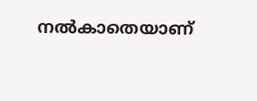നൽകാതെയാണ്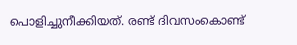പൊളിച്ചുനീക്കിയത്. രണ്ട് ദിവസംകൊണ്ട്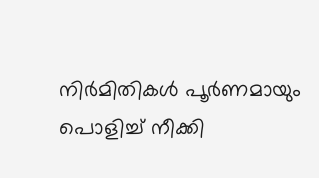നിർമിതികൾ പൂർണമായും പൊളിച്ച് നീക്കി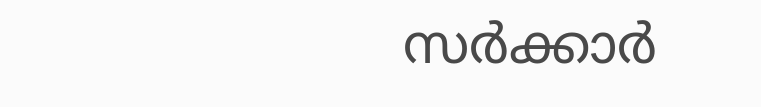സർക്കാർ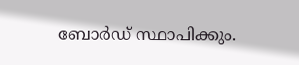ബോർഡ് സ്ഥാപിക്കും.